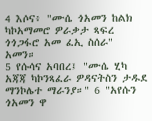4 እሶና፥ "ሙሴ ጎአመን ከልክ ካኮአማመሮ ዎራቃታ ጻፍረ ጎጎጋፋሮ አመ ፈኢ ስሰራ" አመን።
5 የሱሳና አባበረ፤ "ሙሴ ሂካ አጃጃ ካኮንጻፈራ ዎዳናትስን ታዱደ ማንኮሌተ ማራንያ።" 6 "አየሱን ጎአመን ዋ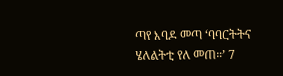ጣየ እባዶ መጣ ‘ባባርትትና ሄለልትቲ የለ መጠ።’ 7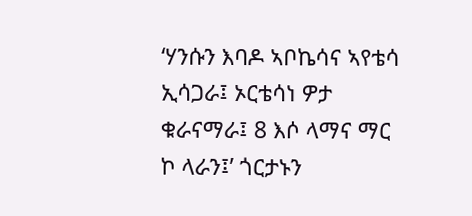‘ሃንሱን እባዶ ኣቦኬሳና ኣየቴሳ ኢሳጋራ፤ ኦርቴሳነ ዎታ ቁራናማራ፤ 8 እሶ ላማና ማር ኮ ላራን፤’ ጎርታኑን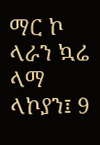ማር ኮ ላራን ኳሬ ላማ ላኮያን፤ 9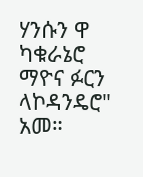ሃንሱን ዋ ካቁራኔሮ ማዮና ፉርን ላኮዳንዴሮ" አመ።